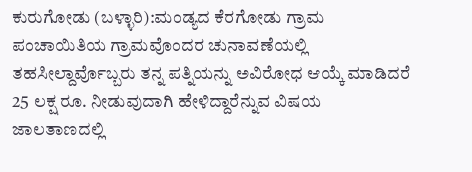ಕುರುಗೋಡು (ಬಳ್ಳಾರಿ):ಮಂಡ್ಯದ ಕೆರಗೋಡು ಗ್ರಾಮ ಪಂಚಾಯಿತಿಯ ಗ್ರಾಮವೊಂದರ ಚುನಾವಣೆಯಲ್ಲಿ ತಹಸೀಲ್ದಾರ್ವೊಬ್ಬರು ತನ್ನ ಪತ್ನಿಯನ್ನು ಅವಿರೋಧ ಆಯ್ಕೆ ಮಾಡಿದರೆ 25 ಲಕ್ಷ ರೂ. ನೀಡುವುದಾಗಿ ಹೇಳಿದ್ದಾರೆನ್ನುವ ವಿಷಯ ಜಾಲತಾಣದಲ್ಲಿ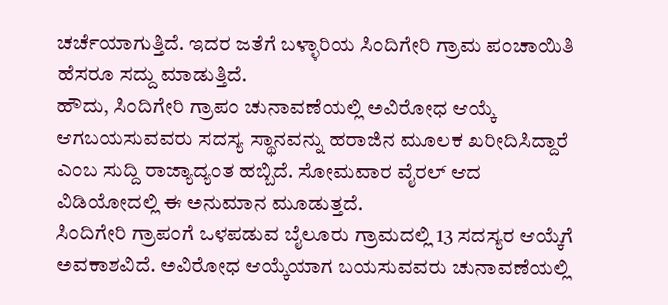ಚರ್ಚೆಯಾಗುತ್ತಿದೆ. ಇದರ ಜತೆಗೆ ಬಳ್ಳಾರಿಯ ಸಿಂದಿಗೇರಿ ಗ್ರಾಮ ಪಂಚಾಯಿತಿ ಹೆಸರೂ ಸದ್ದು ಮಾಡುತ್ತಿದೆ.
ಹೌದು, ಸಿಂದಿಗೇರಿ ಗ್ರಾಪಂ ಚುನಾವಣೆಯಲ್ಲಿ ಅವಿರೋಧ ಆಯ್ಕೆ ಆಗಬಯಸುವವರು ಸದಸ್ಯ ಸ್ಥಾನವನ್ನು ಹರಾಜಿನ ಮೂಲಕ ಖರೀದಿಸಿದ್ದಾರೆ ಎಂಬ ಸುದ್ದಿ ರಾಜ್ಯಾದ್ಯಂತ ಹಬ್ಬಿದೆ. ಸೋಮವಾರ ವೈರಲ್ ಆದ ವಿಡಿಯೋದಲ್ಲಿ ಈ ಅನುಮಾನ ಮೂಡುತ್ತದೆ.
ಸಿಂದಿಗೇರಿ ಗ್ರಾಪಂಗೆ ಒಳಪಡುವ ಬೈಲೂರು ಗ್ರಾಮದಲ್ಲಿ 13 ಸದಸ್ಯರ ಆಯ್ಕೆಗೆ ಅವಕಾಶವಿದೆ. ಅವಿರೋಧ ಆಯ್ಕೆಯಾಗ ಬಯಸುವವರು ಚುನಾವಣೆಯಲ್ಲಿ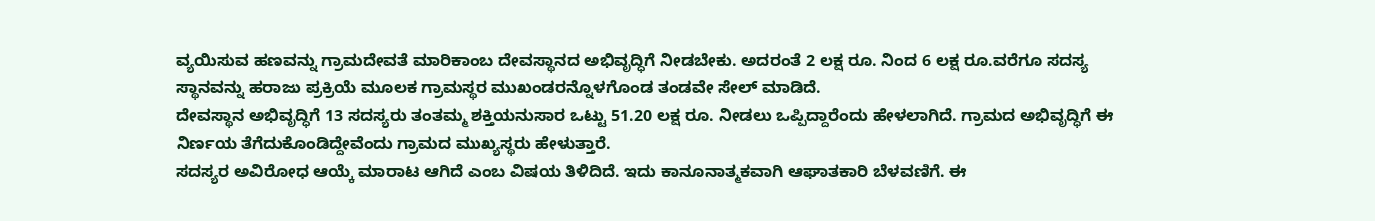ವ್ಯಯಿಸುವ ಹಣವನ್ನು ಗ್ರಾಮದೇವತೆ ಮಾರಿಕಾಂಬ ದೇವಸ್ಥಾನದ ಅಭಿವೃದ್ಧಿಗೆ ನೀಡಬೇಕು. ಅದರಂತೆ 2 ಲಕ್ಷ ರೂ. ನಿಂದ 6 ಲಕ್ಷ ರೂ.ವರೆಗೂ ಸದಸ್ಯ ಸ್ಥಾನವನ್ನು ಹರಾಜು ಪ್ರಕ್ರಿಯೆ ಮೂಲಕ ಗ್ರಾಮಸ್ಥರ ಮುಖಂಡರನ್ನೊಳಗೊಂಡ ತಂಡವೇ ಸೇಲ್ ಮಾಡಿದೆ.
ದೇವಸ್ಥಾನ ಅಭಿವೃದ್ಧಿಗೆ 13 ಸದಸ್ಯರು ತಂತಮ್ಮ ಶಕ್ತಿಯನುಸಾರ ಒಟ್ಟು 51.20 ಲಕ್ಷ ರೂ. ನೀಡಲು ಒಪ್ಪಿದ್ದಾರೆಂದು ಹೇಳಲಾಗಿದೆ. ಗ್ರಾಮದ ಅಭಿವೃದ್ಧಿಗೆ ಈ ನಿರ್ಣಯ ತೆಗೆದುಕೊಂಡಿದ್ದೇವೆಂದು ಗ್ರಾಮದ ಮುಖ್ಯಸ್ಥರು ಹೇಳುತ್ತಾರೆ.
ಸದಸ್ಯರ ಅವಿರೋಧ ಆಯ್ಕೆ ಮಾರಾಟ ಆಗಿದೆ ಎಂಬ ವಿಷಯ ತಿಳಿದಿದೆ. ಇದು ಕಾನೂನಾತ್ಮಕವಾಗಿ ಆಘಾತಕಾರಿ ಬೆಳವಣಿಗೆ. ಈ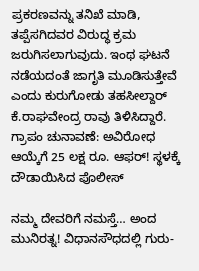ಪ್ರಕರಣವನ್ನು ತನಿಖೆ ಮಾಡಿ, ತಪ್ಪೆಸಗಿದವರ ವಿರುದ್ಧ ಕ್ರಮ ಜರುಗಿಸಲಾಗುವುದು. ಇಂಥ ಘಟನೆ ನಡೆಯದಂತೆ ಜಾಗೃತಿ ಮೂಡಿಸುತ್ತೇವೆ ಎಂದು ಕುರುಗೋಡು ತಹಸೀಲ್ದಾರ್ ಕೆ.ರಾಘವೇಂದ್ರ ರಾವು ತಿಳಿಸಿದ್ದಾರೆ.
ಗ್ರಾಪಂ ಚುನಾವಣೆ: ಅವಿರೋಧ ಆಯ್ಕೆಗೆ 25 ಲಕ್ಷ ರೂ. ಆಫರ್! ಸ್ಥಳಕ್ಕೆ ದೌಡಾಯಿಸಿದ ಪೊಲೀಸ್

ನಮ್ಮ ದೇವರಿಗೆ ನಮಸ್ತೆ… ಅಂದ ಮುನಿರತ್ನ! ವಿಧಾನಸೌಧದಲ್ಲಿ ಗುರು-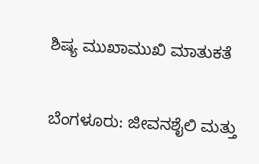ಶಿಷ್ಯ ಮುಖಾಮುಖಿ ಮಾತುಕತೆ

ಬೆಂಗಳೂರು: ಜೀವನಶೈಲಿ ಮತ್ತು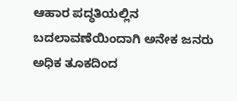ಆಹಾರ ಪದ್ಧತಿಯಲ್ಲಿನ ಬದಲಾವಣೆಯಿಂದಾಗಿ ಅನೇಕ ಜನರು ಅಧಿಕ ತೂಕದಿಂದ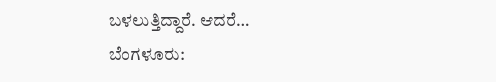ಬಳಲುತ್ತಿದ್ದಾರೆ. ಆದರೆ…
ಬೆಂಗಳೂರು: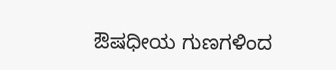ಔಷಧೀಯ ಗುಣಗಳಿಂದ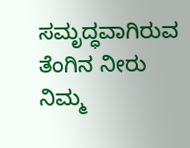ಸಮೃದ್ಧವಾಗಿರುವ ತೆಂಗಿನ ನೀರು ನಿಮ್ಮ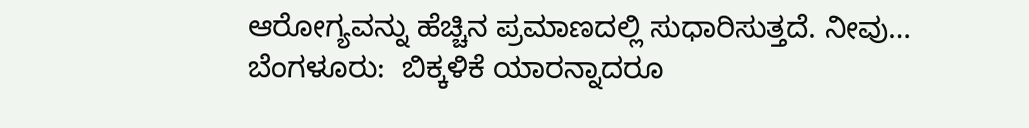ಆರೋಗ್ಯವನ್ನು ಹೆಚ್ಚಿನ ಪ್ರಮಾಣದಲ್ಲಿ ಸುಧಾರಿಸುತ್ತದೆ. ನೀವು…
ಬೆಂಗಳೂರು:  ಬಿಕ್ಕಳಿಕೆ ಯಾರನ್ನಾದರೂ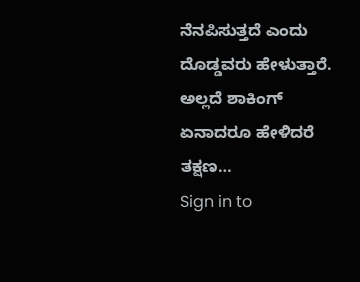ನೆನಪಿಸುತ್ತದೆ ಎಂದು ದೊಡ್ಡವರು ಹೇಳುತ್ತಾರೆ. ಅಲ್ಲದೆ ಶಾಕಿಂಗ್ ಏನಾದರೂ ಹೇಳಿದರೆ ತಕ್ಷಣ…
Sign in to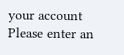your account
Please enter an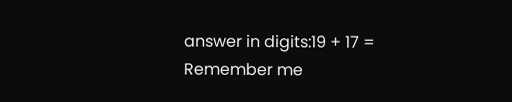answer in digits:19 + 17 =
Remember me